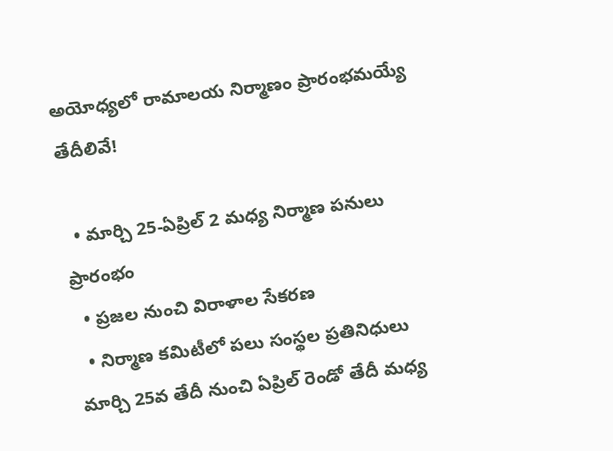అయోధ్యలో రామాలయ నిర్మాణం ప్రారంభమయ్యే తేదీలివే!

  • మార్చి 25-ఏప్రిల్ 2 మధ్య నిర్మాణ పనులు ప్రారంభం
  • ప్రజల నుంచి విరాళాల సేకరణ
  • నిర్మాణ కమిటీలో పలు సంస్థల ప్రతినిధులు
మార్చి 25వ తేదీ నుంచి ఏప్రిల్ రెండో తేదీ మధ్య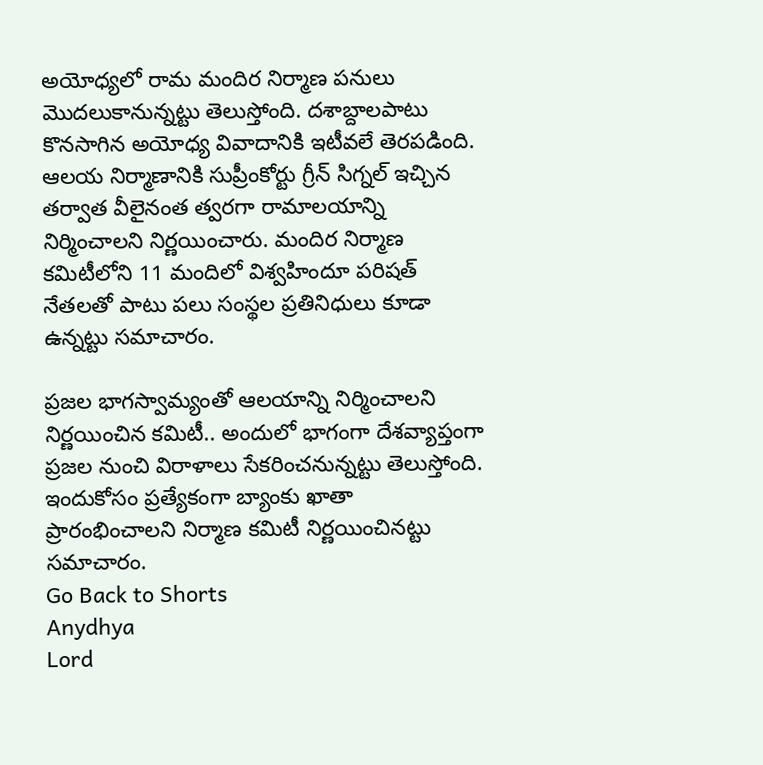అయోధ్యలో రామ మందిర నిర్మాణ పనులు మొదలుకానున్నట్టు తెలుస్తోంది. దశాబ్దాలపాటు కొనసాగిన అయోధ్య వివాదానికి ఇటీవలే తెరపడింది. ఆలయ నిర్మాణానికి సుప్రీంకోర్టు గ్రీన్ సిగ్నల్ ఇచ్చిన తర్వాత వీలైనంత త్వరగా రామాలయాన్ని నిర్మించాలని నిర్ణయించారు. మందిర నిర్మాణ కమిటీలోని 11 మందిలో విశ్వహిందూ పరిషత్ నేతలతో పాటు పలు సంస్థల ప్రతినిధులు కూడా ఉన్నట్టు సమాచారం.

ప్రజల భాగస్వామ్యంతో ఆలయాన్ని నిర్మించాలని నిర్ణయించిన కమిటీ.. అందులో భాగంగా దేశవ్యాప్తంగా ప్రజల నుంచి విరాళాలు సేకరించనున్నట్టు తెలుస్తోంది. ఇందుకోసం ప్రత్యేకంగా బ్యాంకు ఖాతా ప్రారంభించాలని నిర్మాణ కమిటీ నిర్ణయించినట్టు సమాచారం.
Go Back to Shorts
Anydhya
Lord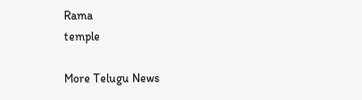Rama
temple

More Telugu News